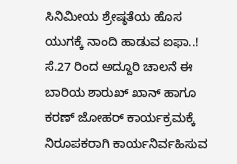ಸಿನಿಮೀಯ ಶ್ರೇಷ್ಠತೆಯ ಹೊಸ ಯುಗಕ್ಕೆ ನಾಂದಿ ಹಾಡುವ ಐಫಾ..! ಸೆ.27 ರಿಂದ ಅದ್ದೂರಿ ಚಾಲನೆ ಈ ಬಾರಿಯ ಶಾರುಖ್ ಖಾನ್ ಹಾಗೂ ಕರಣ್ ಜೋಹರ್ ಕಾರ್ಯಕ್ರಮಕ್ಕೆ ನಿರೂಪಕರಾಗಿ ಕಾರ್ಯನಿರ್ವಹಿಸುವ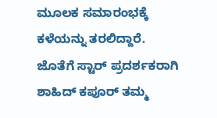ಮೂಲಕ ಸಮಾರಂಭಕ್ಕೆ ಕಳೆಯನ್ನು ತರಲಿದ್ದಾರೆ. ಜೊತೆಗೆ ಸ್ಟಾರ್ ಪ್ರದರ್ಶಕರಾಗಿ ಶಾಹಿದ್ ಕಪೂರ್ ತಮ್ಮ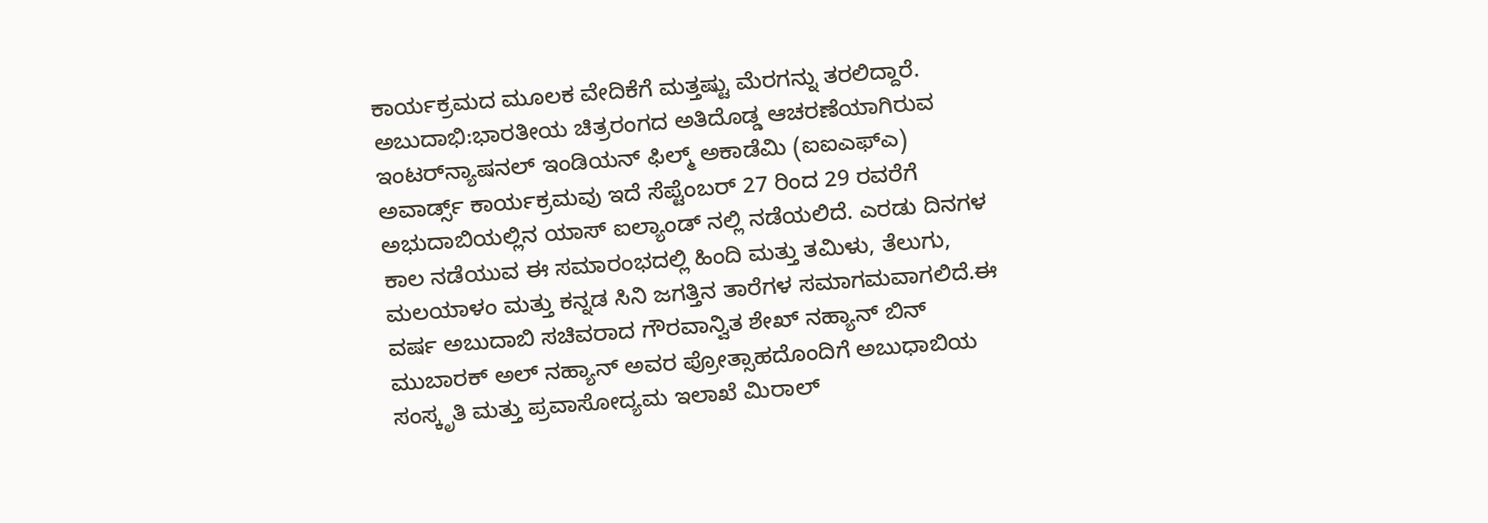ಕಾರ್ಯಕ್ರಮದ ಮೂಲಕ ವೇದಿಕೆಗೆ ಮತ್ತಷ್ಟು ಮೆರಗನ್ನು ತರಲಿದ್ದಾರೆ. ಅಬುದಾಭಿ:ಭಾರತೀಯ ಚಿತ್ರರಂಗದ ಅತಿದೊಡ್ಡ ಆಚರಣೆಯಾಗಿರುವ ಇಂಟರ್‌ನ್ಯಾಷನಲ್ ಇಂಡಿಯನ್ ಫಿಲ್ಮ್ ಅಕಾಡೆಮಿ (ಐಐಎಫ್‌ಎ) ಅವಾರ್ಡ್ಸ್ ಕಾರ್ಯಕ್ರಮವು ಇದೆ ಸೆಪ್ಟೆಂಬರ್ 27 ರಿಂದ 29 ರವರೆಗೆ ಅಭುದಾಬಿಯಲ್ಲಿನ ಯಾಸ್ ಐಲ್ಯಾಂಡ್ ನಲ್ಲಿ ನಡೆಯಲಿದೆ. ಎರಡು ದಿನಗಳ ಕಾಲ ನಡೆಯುವ ಈ ಸಮಾರಂಭದಲ್ಲಿ ಹಿಂದಿ ಮತ್ತು ತಮಿಳು, ತೆಲುಗು, ಮಲಯಾಳಂ ಮತ್ತು ಕನ್ನಡ ಸಿನಿ ಜಗತ್ತಿನ ತಾರೆಗಳ ಸಮಾಗಮವಾಗಲಿದೆ.ಈ ವರ್ಷ ಅಬುದಾಬಿ ಸಚಿವರಾದ ಗೌರವಾನ್ವಿತ ಶೇಖ್ ನಹ್ಯಾನ್ ಬಿನ್ ಮುಬಾರಕ್ ಅಲ್ ನಹ್ಯಾನ್ ಅವರ ಪ್ರೋತ್ಸಾಹದೊಂದಿಗೆ ಅಬುಧಾಬಿಯ ಸಂಸ್ಕೃತಿ ಮತ್ತು ಪ್ರವಾಸೋದ್ಯಮ ಇಲಾಖೆ ಮಿರಾಲ್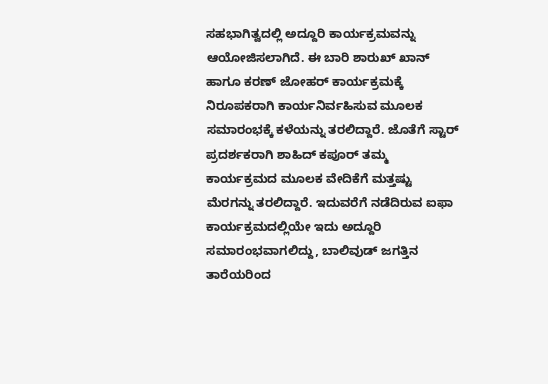ಸಹಭಾಗಿತ್ವದಲ್ಲಿ ಅದ್ದೂರಿ ಕಾರ್ಯಕ್ರಮವನ್ನು ಆಯೋಜಿಸಲಾಗಿದೆ. ಈ ಬಾರಿ ಶಾರುಖ್ ಖಾನ್ ಹಾಗೂ ಕರಣ್ ಜೋಹರ್ ಕಾರ್ಯಕ್ರಮಕ್ಕೆ ನಿರೂಪಕರಾಗಿ ಕಾರ್ಯನಿರ್ವಹಿಸುವ ಮೂಲಕ ಸಮಾರಂಭಕ್ಕೆ ಕಳೆಯನ್ನು ತರಲಿದ್ದಾರೆ. ಜೊತೆಗೆ ಸ್ಟಾರ್ ಪ್ರದರ್ಶಕರಾಗಿ ಶಾಹಿದ್ ಕಪೂರ್ ತಮ್ಮ ಕಾರ್ಯಕ್ರಮದ ಮೂಲಕ ವೇದಿಕೆಗೆ ಮತ್ತಷ್ಟು ಮೆರಗನ್ನು ತರಲಿದ್ದಾರೆ. ಇದುವರೆಗೆ ನಡೆದಿರುವ ಐಫಾ ಕಾರ್ಯಕ್ರಮದಲ್ಲಿಯೇ ಇದು ಅದ್ದೂರಿ ಸಮಾರಂಭವಾಗಲಿದ್ದು, ಬಾಲಿವುಡ್ ಜಗತ್ತಿನ ತಾರೆಯರಿಂದ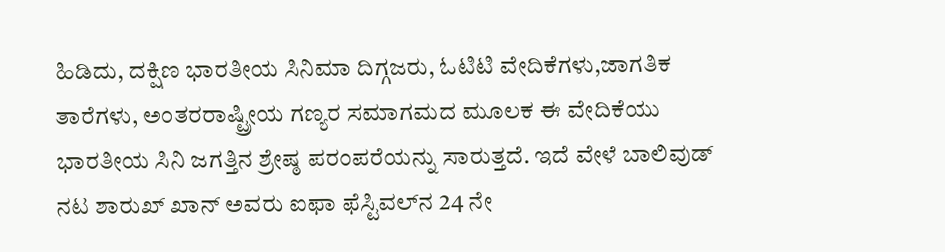ಹಿಡಿದು, ದಕ್ಷಿಣ ಭಾರತೀಯ ಸಿನಿಮಾ ದಿಗ್ಗಜರು, ಓಟಿಟಿ ವೇದಿಕೆಗಳು,ಜಾಗತಿಕ ತಾರೆಗಳು, ಅಂತರರಾಷ್ಟ್ರೀಯ ಗಣ್ಯರ ಸಮಾಗಮದ ಮೂಲಕ ಈ ವೇದಿಕೆಯು ಭಾರತೀಯ ಸಿನಿ ಜಗತ್ತಿನ ಶ್ರೇಷ್ಠ ಪರಂಪರೆಯನ್ನು ಸಾರುತ್ತದೆ. ಇದೆ ವೇಳೆ ಬಾಲಿವುಡ್ ನಟ ಶಾರುಖ್ ಖಾನ್ ಅವರು ಐಫಾ ಫೆಸ್ಟಿವಲ್‌ನ 24 ನೇ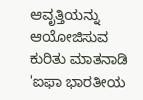ಆವೃತ್ತಿಯನ್ನು ಆಯೋಜಿಸುವ ಕುರಿತು ಮಾತನಾಡಿ 'ಐಫಾ ಭಾರತೀಯ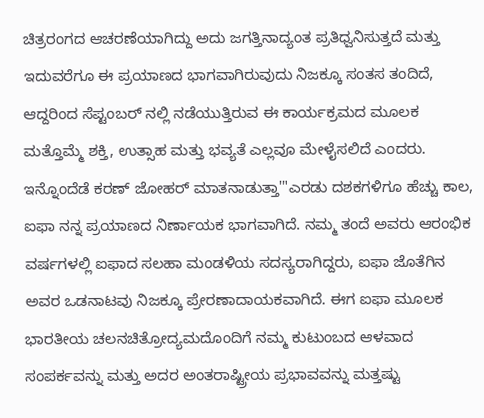ಚಿತ್ರರಂಗದ ಆಚರಣೆಯಾಗಿದ್ದು ಅದು ಜಗತ್ತಿನಾದ್ಯಂತ ಪ್ರತಿಧ್ವನಿಸುತ್ತದೆ ಮತ್ತು ಇದುವರೆಗೂ ಈ ಪ್ರಯಾಣದ ಭಾಗವಾಗಿರುವುದು ನಿಜಕ್ಕೂ ಸಂತಸ ತಂದಿದೆ, ಆದ್ದರಿಂದ ಸೆಪ್ಟಂಬರ್ ನಲ್ಲಿ ನಡೆಯುತ್ತಿರುವ ಈ ಕಾರ್ಯಕ್ರಮದ ಮೂಲಕ ಮತ್ತೊಮ್ಮೆ ಶಕ್ತಿ, ಉತ್ಸಾಹ ಮತ್ತು ಭವ್ಯತೆ ಎಲ್ಲವೂ ಮೇಳೈಸಲಿದೆ ಎಂದರು. ಇನ್ನೊಂದೆಡೆ ಕರಣ್ ಜೋಹರ್ ಮಾತನಾಡುತ್ತಾ'"ಎರಡು ದಶಕಗಳಿಗೂ ಹೆಚ್ಚು ಕಾಲ, ಐಫಾ ನನ್ನ ಪ್ರಯಾಣದ ನಿರ್ಣಾಯಕ ಭಾಗವಾಗಿದೆ. ನಮ್ಮ ತಂದೆ ಅವರು ಆರಂಭಿಕ ವರ್ಷಗಳಲ್ಲಿ ಐಫಾದ ಸಲಹಾ ಮಂಡಳಿಯ ಸದಸ್ಯರಾಗಿದ್ದರು, ಐಫಾ ಜೊತೆಗಿನ ಅವರ ಒಡನಾಟವು ನಿಜಕ್ಕೂ ಪ್ರೇರಣಾದಾಯಕವಾಗಿದೆ. ಈಗ ಐಫಾ ಮೂಲಕ ಭಾರತೀಯ ಚಲನಚಿತ್ರೋದ್ಯಮದೊಂದಿಗೆ ನಮ್ಮ ಕುಟುಂಬದ ಆಳವಾದ ಸಂಪರ್ಕವನ್ನು ಮತ್ತು ಅದರ ಅಂತರಾಷ್ಟ್ರೀಯ ಪ್ರಭಾವವನ್ನು ಮತ್ತಷ್ಟು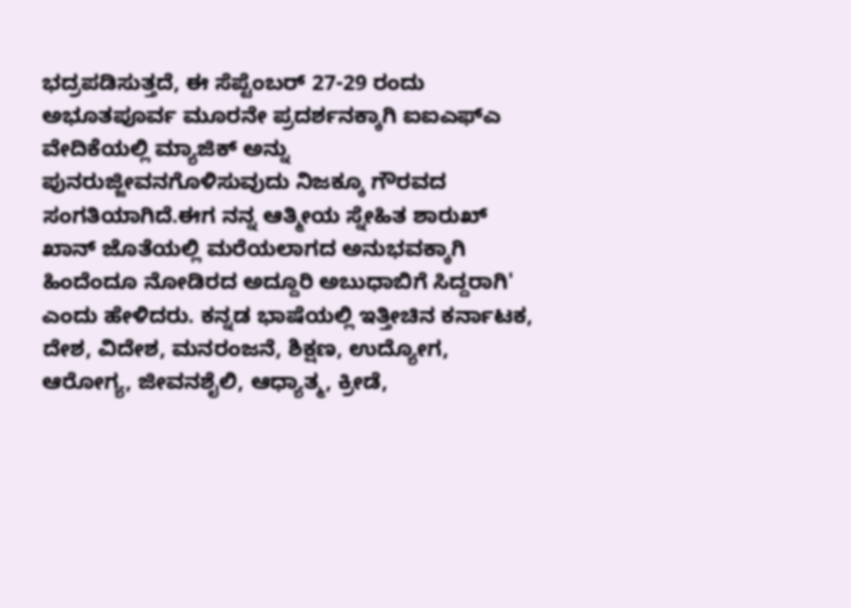ಭದ್ರಪಡಿಸುತ್ತದೆ, ಈ ಸೆಪ್ಟೆಂಬರ್ 27-29 ರಂದು ಅಭೂತಪೂರ್ವ ಮೂರನೇ ಪ್ರದರ್ಶನಕ್ಕಾಗಿ ಐಐಎಫ್‌ಎ ವೇದಿಕೆಯಲ್ಲಿ ಮ್ಯಾಜಿಕ್ ಅನ್ನು ಪುನರುಜ್ಜೀವನಗೊಳಿಸುವುದು ನಿಜಕ್ಕೂ ಗೌರವದ ಸಂಗತಿಯಾಗಿದೆ.ಈಗ ನನ್ನ ಆತ್ಮೀಯ ಸ್ನೇಹಿತ ಶಾರುಖ್ ಖಾನ್ ಜೊತೆಯಲ್ಲಿ ಮರೆಯಲಾಗದ ಅನುಭವಕ್ಕಾಗಿ ಹಿಂದೆಂದೂ ನೋಡಿರದ ಅದ್ದೂರಿ ಅಬುಧಾಬಿಗೆ ಸಿದ್ದರಾಗಿ' ಎಂದು ಹೇಳಿದರು. ಕನ್ನಡ ಭಾಷೆಯಲ್ಲಿ ಇತ್ತೀಚಿನ ಕರ್ನಾಟಕ, ದೇಶ, ವಿದೇಶ, ಮನರಂಜನೆ, ಶಿಕ್ಷಣ, ಉದ್ಯೋಗ, ಆರೋಗ್ಯ, ಜೀವನಶೈಲಿ, ಆಧ್ಯಾತ್ಮ, ಕ್ರೀಡೆ,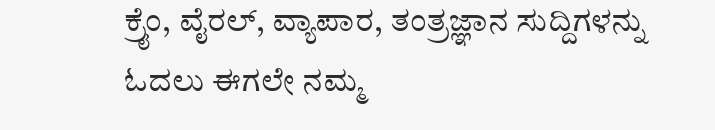ಕ್ರೈಂ, ವೈರಲ್, ವ್ಯಾಪಾರ, ತಂತ್ರಜ್ಞಾನ ಸುದ್ದಿಗಳನ್ನು ಓದಲು ಈಗಲೇ ನಮ್ಮ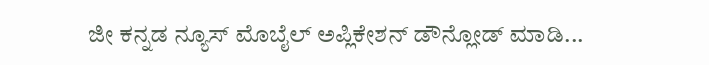ಜೀ ಕನ್ನಡ ನ್ಯೂಸ್ ಮೊಬೈಲ್ ಅಪ್ಲಿಕೇಶನ್ ಡೌನ್ಲೋಡ್ ಮಾಡಿ...